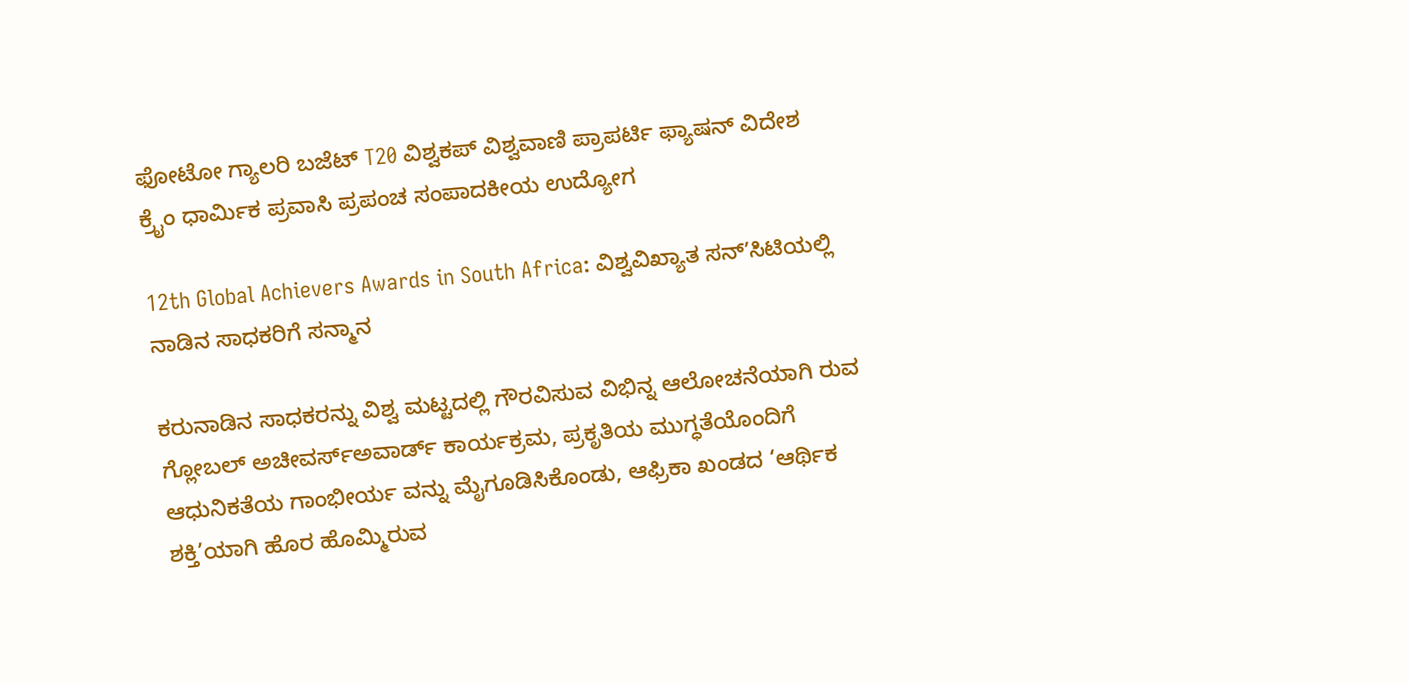ಫೋಟೋ ಗ್ಯಾಲರಿ ಬಜೆಟ್ T20 ವಿಶ್ವಕಪ್ ವಿಶ್ವವಾಣಿ ಪ್ರಾಪರ್ಟಿ ಫ್ಯಾಷನ್ ವಿದೇಶ ಕ್ರೈಂ ಧಾರ್ಮಿಕ ಪ್ರವಾಸಿ ಪ್ರಪಂಚ ಸಂಪಾದಕೀಯ ಉದ್ಯೋಗ

12th Global Achievers Awards in South Africa: ವಿಶ್ವವಿಖ್ಯಾತ ಸನ್‌ʼಸಿಟಿಯಲ್ಲಿ ನಾಡಿನ ಸಾಧಕರಿಗೆ ಸನ್ಮಾನ

ಕರುನಾಡಿನ ಸಾಧಕರನ್ನು ವಿಶ್ವ ಮಟ್ಟದಲ್ಲಿ ಗೌರವಿಸುವ ವಿಭಿನ್ನ ಆಲೋಚನೆಯಾಗಿ ರುವ ಗ್ಲೋಬಲ್ ಅಚೀವರ್ಸ್‌ಅವಾರ್ಡ್ ಕಾರ್ಯಕ್ರಮ, ಪ್ರಕೃತಿಯ ಮುಗ್ಧತೆಯೊಂದಿಗೆ ಆಧುನಿಕತೆಯ ಗಾಂಭೀರ್ಯ ವನ್ನು ಮೈಗೂಡಿಸಿಕೊಂಡು, ಆಫ್ರಿಕಾ ಖಂಡದ ‘ಆರ್ಥಿಕ ಶಕ್ತಿ’ಯಾಗಿ ಹೊರ ಹೊಮ್ಮಿರುವ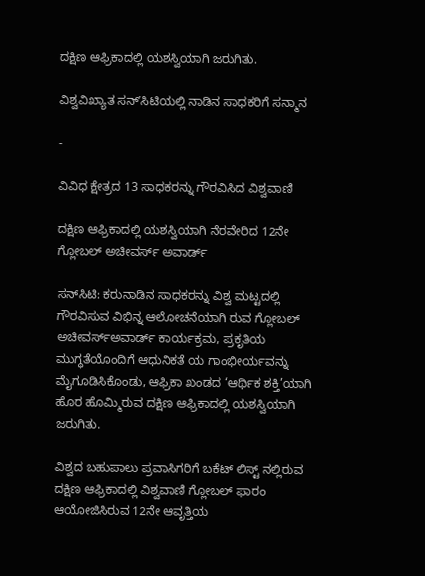ದಕ್ಷಿಣ ಆಫ್ರಿಕಾದಲ್ಲಿ ಯಶಸ್ವಿಯಾಗಿ ಜರುಗಿತು.

ವಿಶ್ವವಿಖ್ಯಾತ ಸನ್‌ʼಸಿಟಿಯಲ್ಲಿ ನಾಡಿನ ಸಾಧಕರಿಗೆ ಸನ್ಮಾನ

-

ವಿವಿಧ ಕ್ಷೇತ್ರದ 13 ಸಾಧಕರನ್ನು ಗೌರವಿಸಿದ ವಿಶ್ವವಾಣಿ

ದಕ್ಷಿಣ ಆಫ್ರಿಕಾದಲ್ಲಿ ಯಶಸ್ವಿಯಾಗಿ ನೆರವೇರಿದ 12ನೇ ಗ್ಲೋಬಲ್ ಅಚೀವರ್ಸ್‌ ಅವಾರ್ಡ್

ಸನ್‌ಸಿಟಿ: ಕರುನಾಡಿನ ಸಾಧಕರನ್ನು ವಿಶ್ವ ಮಟ್ಟದಲ್ಲಿ ಗೌರವಿಸುವ ವಿಭಿನ್ನ ಆಲೋಚನೆಯಾಗಿ ರುವ ಗ್ಲೋಬಲ್ ಅಚೀವರ್ಸ್‌ಅವಾರ್ಡ್ ಕಾರ್ಯಕ್ರಮ, ಪ್ರಕೃತಿಯ ಮುಗ್ಧತೆಯೊಂದಿಗೆ ಆಧುನಿಕತೆ ಯ ಗಾಂಭೀರ್ಯವನ್ನು ಮೈಗೂಡಿಸಿಕೊಂಡು, ಆಫ್ರಿಕಾ ಖಂಡದ ‘ಆರ್ಥಿಕ ಶಕ್ತಿ’ಯಾಗಿ ಹೊರ ಹೊಮ್ಮಿರುವ ದಕ್ಷಿಣ ಆಫ್ರಿಕಾದಲ್ಲಿ ಯಶಸ್ವಿಯಾಗಿ ಜರುಗಿತು.

ವಿಶ್ವದ ಬಹುಪಾಲು ಪ್ರವಾಸಿಗರಿಗೆ ಬಕೆಟ್ ಲಿಸ್ಟ್ ನಲ್ಲಿರುವ ದಕ್ಷಿಣ ಆಫ್ರಿಕಾದಲ್ಲಿ ವಿಶ್ವವಾಣಿ ಗ್ಲೋಬಲ್ ಫಾರಂ ಆಯೋಜಿಸಿರುವ 12ನೇ ಆವೃತ್ತಿಯ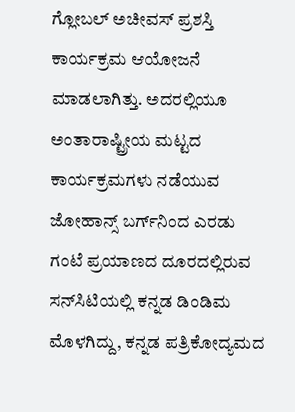ಗ್ಲೋಬಲ್ ಅಚೀವಸ್ ಪ್ರಶಸ್ತಿ ಕಾರ್ಯಕ್ರಮ ಆಯೋಜನೆ ಮಾಡಲಾಗಿತ್ತು. ಅದರಲ್ಲಿಯೂ ಅಂತಾರಾಷ್ಟ್ರೀಯ ಮಟ್ಟದ ಕಾರ್ಯಕ್ರಮಗಳು ನಡೆಯುವ ಜೋಹಾನ್ಸ್ ಬರ್ಗ್‌ನಿಂದ ಎರಡು ಗಂಟೆ ಪ್ರಯಾಣದ ದೂರದಲ್ಲಿರುವ ಸನ್‌ಸಿಟಿಯಲ್ಲಿ ಕನ್ನಡ ಡಿಂಡಿಮ ಮೊಳಗಿದ್ದು, ಕನ್ನಡ ಪತ್ರಿಕೋದ್ಯಮದ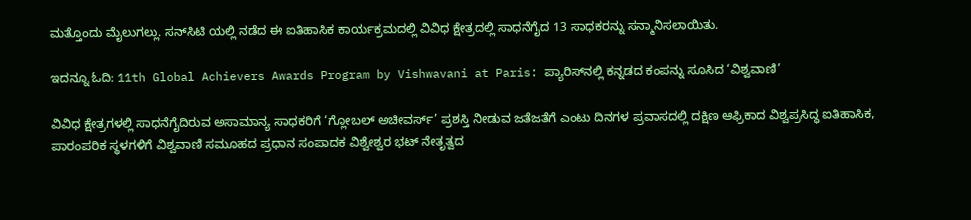ಮತ್ತೊಂದು ಮೈಲುಗಲ್ಲು. ಸನ್‌ಸಿಟಿ ಯಲ್ಲಿ ನಡೆದ ಈ ಐತಿಹಾಸಿಕ ಕಾರ್ಯಕ್ರಮದಲ್ಲಿ ವಿವಿಧ ಕ್ಷೇತ್ರದಲ್ಲಿ ಸಾಧನೆಗೈದ 13 ಸಾಧಕರನ್ನು ಸನ್ಮಾನಿಸಲಾಯಿತು.

ಇದನ್ನೂ ಓದಿ: 11th Global Achievers Awards Program by Vishwavani at Paris: ಪ್ಯಾರಿಸ್‌ನಲ್ಲಿ ಕನ್ನಡದ ಕಂಪನ್ನು ಸೂಸಿದ ‘ವಿಶ್ವವಾಣಿ’

ವಿವಿಧ ಕ್ಷೇತ್ರಗಳಲ್ಲಿ ಸಾಧನೆಗೈದಿರುವ ಅಸಾಮಾನ್ಯ ಸಾಧಕರಿಗೆ ‘ಗ್ಲೋಬಲ್ ಅಚೀವರ್ಸ್’ ಪ್ರಶಸ್ತಿ ನೀಡುವ ಜತೆಜತೆಗೆ ಎಂಟು ದಿನಗಳ ಪ್ರವಾಸದಲ್ಲಿ ದಕ್ಷಿಣ ಆಫ್ರಿಕಾದ ವಿಶ್ವಪ್ರಸಿದ್ಧ ಐತಿಹಾಸಿಕ, ಪಾರಂಪರಿಕ ಸ್ಥಳಗಳಿಗೆ ವಿಶ್ವವಾಣಿ ಸಮೂಹದ ಪ್ರಧಾನ ಸಂಪಾದಕ ವಿಶ್ವೇಶ್ವರ ಭಟ್ ನೇತೃತ್ವದ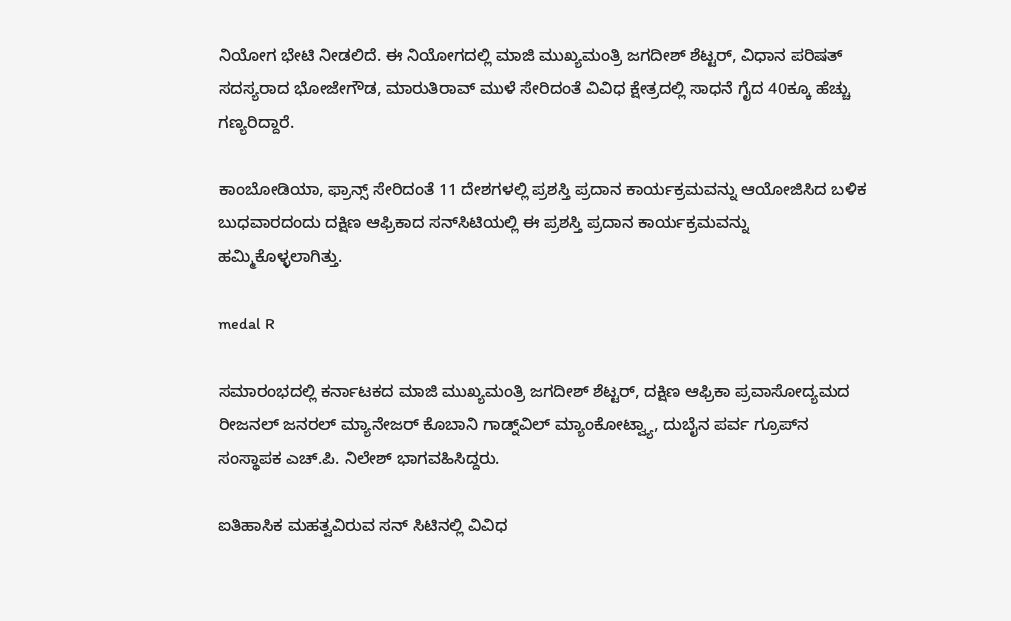ನಿಯೋಗ ಭೇಟಿ ನೀಡಲಿದೆ. ಈ ನಿಯೋಗದಲ್ಲಿ ಮಾಜಿ ಮುಖ್ಯಮಂತ್ರಿ ಜಗದೀಶ್ ಶೆಟ್ಟರ್, ವಿಧಾನ ಪರಿಷತ್ ಸದಸ್ಯರಾದ ಭೋಜೇಗೌಡ, ಮಾರುತಿರಾವ್ ಮುಳೆ ಸೇರಿದಂತೆ ವಿವಿಧ ಕ್ಷೇತ್ರದಲ್ಲಿ ಸಾಧನೆ ಗೈದ 40ಕ್ಕೂ ಹೆಚ್ಚು ಗಣ್ಯರಿದ್ದಾರೆ.

ಕಾಂಬೋಡಿಯಾ, ಫ್ರಾನ್ಸ್ ಸೇರಿದಂತೆ 11 ದೇಶಗಳಲ್ಲಿ ಪ್ರಶಸ್ತಿ ಪ್ರದಾನ ಕಾರ್ಯಕ್ರಮವನ್ನು ಆಯೋಜಿಸಿದ ಬಳಿಕ ಬುಧವಾರದಂದು ದಕ್ಷಿಣ ಆಫ್ರಿಕಾದ ಸನ್‌ಸಿಟಿಯಲ್ಲಿ ಈ ಪ್ರಶಸ್ತಿ ಪ್ರದಾನ ಕಾರ್ಯಕ್ರಮವನ್ನು ಹಮ್ಮಿಕೊಳ್ಳಲಾಗಿತ್ತು.

medal R

ಸಮಾರಂಭದಲ್ಲಿ ಕರ್ನಾಟಕದ ಮಾಜಿ ಮುಖ್ಯಮಂತ್ರಿ ಜಗದೀಶ್ ಶೆಟ್ಟರ್, ದಕ್ಷಿಣ ಆಫ್ರಿಕಾ ಪ್ರವಾಸೋದ್ಯಮದ ರೀಜನಲ್ ಜನರಲ್ ಮ್ಯಾನೇಜರ್ ಕೊಬಾನಿ ಗಾಡ್ನ್‌ವಿಲ್ ಮ್ಯಾಂಕೋಟ್ವ್ಯಾ, ದುಬೈನ ಪರ್ವ ಗ್ರೂಪ್‌ನ ಸಂಸ್ಥಾಪಕ ಎಚ್.ಪಿ. ನಿಲೇಶ್ ಭಾಗವಹಿಸಿದ್ದರು.

ಐತಿಹಾಸಿಕ ಮಹತ್ವವಿರುವ ಸನ್ ಸಿಟಿನಲ್ಲಿ ವಿವಿಧ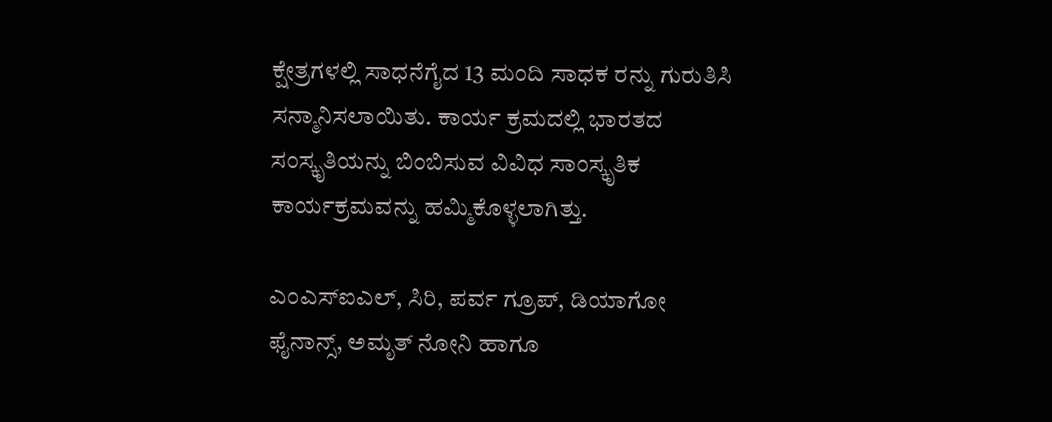ಕ್ಷೇತ್ರಗಳಲ್ಲಿ ಸಾಧನೆಗೈದ 13 ಮಂದಿ ಸಾಧಕ ರನ್ನು ಗುರುತಿಸಿ ಸನ್ಮಾನಿಸಲಾಯಿತು. ಕಾರ್ಯ ಕ್ರಮದಲ್ಲಿ ಭಾರತದ ಸಂಸ್ಕೃತಿಯನ್ನು ಬಿಂಬಿಸುವ ವಿವಿಧ ಸಾಂಸ್ಕೃತಿಕ ಕಾರ್ಯಕ್ರಮವನ್ನು ಹಮ್ಮಿಕೊಳ್ಳಲಾಗಿತ್ತು.

ಎಂಎಸ್ಐಎಲ್, ಸಿರಿ, ಪರ್ವ ಗ್ರೂಪ್, ಡಿಯಾಗೋ ಫೈನಾನ್ಸ್, ಅಮೃತ್ ನೋನಿ ಹಾಗೂ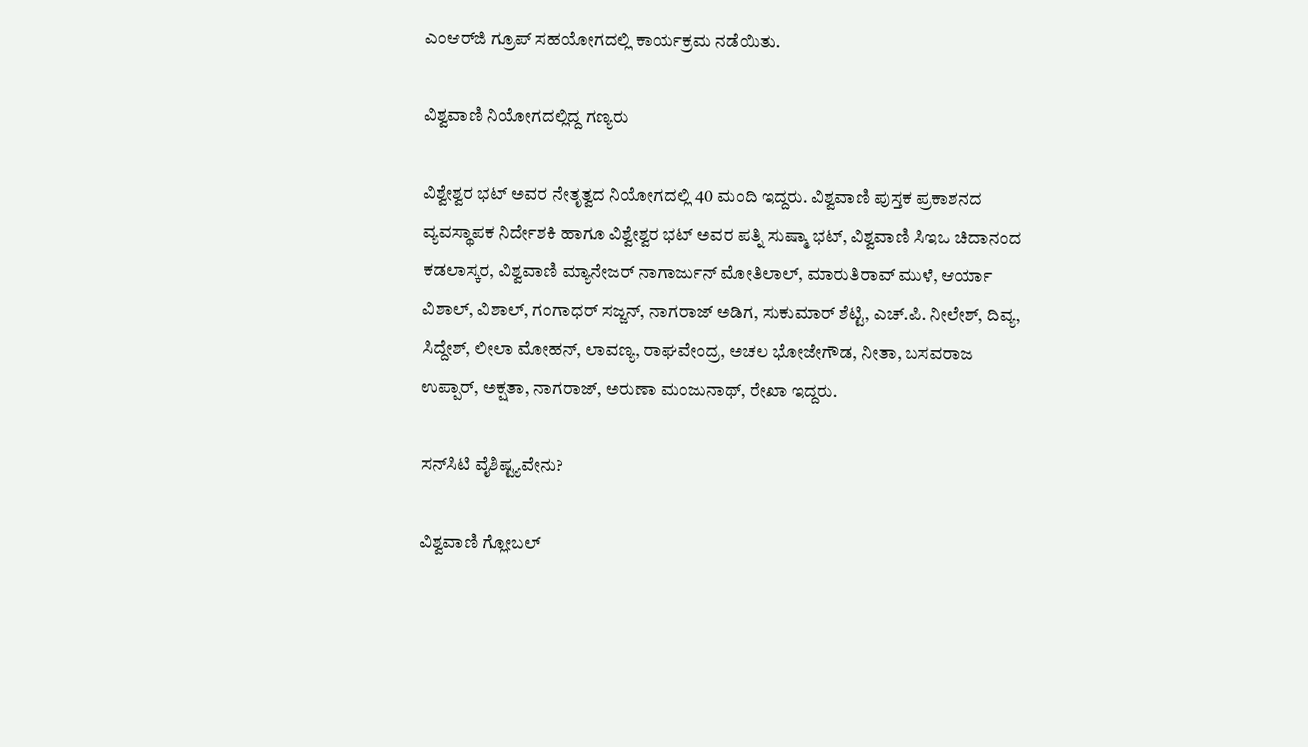ಎಂಆರ್‌ಜಿ ಗ್ರೂಪ್ ಸಹಯೋಗದಲ್ಲಿ ಕಾರ್ಯಕ್ರಮ ನಡೆಯಿತು.

ವಿಶ್ವವಾಣಿ ನಿಯೋಗದಲ್ಲಿದ್ದ ಗಣ್ಯರು

ವಿಶ್ವೇಶ್ವರ ಭಟ್ ಅವರ ನೇತೃತ್ವದ ನಿಯೋಗದಲ್ಲಿ 40 ಮಂದಿ ಇದ್ದರು. ವಿಶ್ವವಾಣಿ ಪುಸ್ತಕ ಪ್ರಕಾಶನದ ವ್ಯವಸ್ಥಾಪಕ ನಿರ್ದೇಶಕಿ ಹಾಗೂ ವಿಶ್ವೇಶ್ವರ ಭಟ್ ಅವರ ಪತ್ನಿ ಸುಷ್ಮಾ ಭಟ್, ವಿಶ್ವವಾಣಿ ಸಿಇಒ ಚಿದಾನಂದ ಕಡಲಾಸ್ಕರ, ವಿಶ್ವವಾಣಿ ಮ್ಯಾನೇಜರ್ ನಾಗಾರ್ಜುನ್ ಮೋತಿಲಾಲ್, ಮಾರುತಿರಾವ್ ಮುಳೆ, ಆರ್ಯಾ ವಿಶಾಲ್, ವಿಶಾಲ್, ಗಂಗಾಧರ್ ಸಜ್ಜನ್, ನಾಗರಾಜ್ ಅಡಿಗ, ಸುಕುಮಾರ್ ಶೆಟ್ಟಿ, ಎಚ್.ಪಿ. ನೀಲೇಶ್, ದಿವ್ಯ, ಸಿದ್ದೇಶ್, ಲೀಲಾ ಮೋಹನ್, ಲಾವಣ್ಯ, ರಾಘವೇಂದ್ರ, ಅಚಲ ಭೋಜೇಗೌಡ, ನೀತಾ, ಬಸವರಾಜ ಉಪ್ಪಾರ್, ಅಕ್ಷತಾ, ನಾಗರಾಜ್, ಅರುಣಾ ಮಂಜುನಾಥ್, ರೇಖಾ ಇದ್ದರು.

ಸನ್‌ಸಿಟಿ ವೈಶಿಷ್ಟ್ಯವೇನು?

ವಿಶ್ವವಾಣಿ ಗ್ಲೋಬಲ್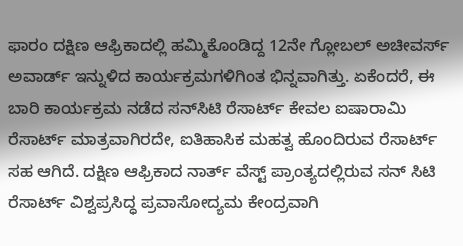ಫಾರಂ ದಕ್ಷಿಣ ಆಫ್ರಿಕಾದಲ್ಲಿ ಹಮ್ಮಿಕೊಂಡಿದ್ದ 12ನೇ ಗ್ಲೋಬಲ್ ಅಚೀವರ್ಸ್ ಅವಾರ್ಡ್ ಇನ್ನುಳಿದ ಕಾರ್ಯಕ್ರಮಗಳಿಗಿಂತ ಭಿನ್ನವಾಗಿತ್ತು. ಏಕೆಂದರೆ, ಈ ಬಾರಿ ಕಾರ್ಯಕ್ರಮ ನಡೆದ ಸನ್‌ಸಿಟಿ ರೆಸಾರ್ಟ್ ಕೇವಲ ಐಷಾರಾಮಿ ರೆಸಾರ್ಟ್ ಮಾತ್ರವಾಗಿರದೇ, ಐತಿಹಾಸಿಕ ಮಹತ್ವ ಹೊಂದಿರುವ ರೆಸಾರ್ಟ್ ಸಹ ಆಗಿದೆ. ದಕ್ಷಿಣ ಆಫ್ರಿಕಾದ ನಾರ್ತ್ ವೆಸ್ಟ್‌ ಪ್ರಾಂತ್ಯದಲ್ಲಿರುವ ಸನ್ ಸಿಟಿ ರೆಸಾರ್ಟ್ ವಿಶ್ವಪ್ರಸಿದ್ಧ ಪ್ರವಾಸೋದ್ಯಮ ಕೇಂದ್ರವಾಗಿ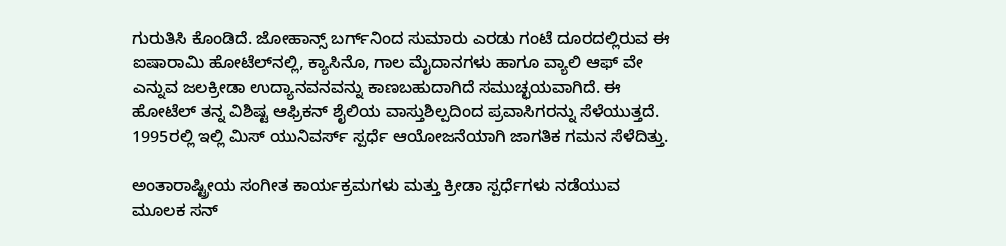ಗುರುತಿಸಿ ಕೊಂಡಿದೆ. ಜೋಹಾನ್ಸ್ ಬರ್ಗ್‌ನಿಂದ ಸುಮಾರು ಎರಡು ಗಂಟೆ ದೂರದಲ್ಲಿರುವ ಈ ಐಷಾರಾಮಿ ಹೋಟೆಲ್‌ನಲ್ಲಿ, ಕ್ಯಾಸಿನೊ, ಗಾಲ ಮೈದಾನಗಳು ಹಾಗೂ ವ್ಯಾಲಿ ಆಫ್ ವೇ ಎನ್ನುವ ಜಲಕ್ರೀಡಾ ಉದ್ಯಾನವನವನ್ನು ಕಾಣಬಹುದಾಗಿದೆ ಸಮುಚ್ಛಯವಾಗಿದೆ. ಈ ಹೋಟೆಲ್ ತನ್ನ ವಿಶಿಷ್ಟ ಆಫ್ರಿಕನ್ ಶೈಲಿಯ ವಾಸ್ತುಶಿಲ್ಪದಿಂದ ಪ್ರವಾಸಿಗರನ್ನು ಸೆಳೆಯುತ್ತದೆ. 1995ರಲ್ಲಿ ಇಲ್ಲಿ ಮಿಸ್ ಯುನಿವರ್ಸ್ ಸ್ಪರ್ಧೆ ಆಯೋಜನೆಯಾಗಿ ಜಾಗತಿಕ ಗಮನ ಸೆಳೆದಿತ್ತು.

ಅಂತಾರಾಷ್ಟ್ರೀಯ ಸಂಗೀತ ಕಾರ್ಯಕ್ರಮಗಳು ಮತ್ತು ಕ್ರೀಡಾ ಸ್ಪರ್ಧೆಗಳು ನಡೆಯುವ ಮೂಲಕ ಸನ್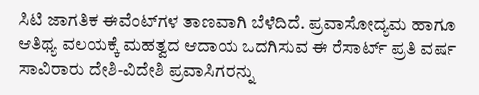ಸಿಟಿ ಜಾಗತಿಕ ಈವೆಂಟ್‌ಗಳ ತಾಣವಾಗಿ ಬೆಳೆದಿದೆ. ಪ್ರವಾಸೋದ್ಯಮ ಹಾಗೂ ಆತಿಥ್ಯ ವಲಯಕ್ಕೆ ಮಹತ್ವದ ಆದಾಯ ಒದಗಿಸುವ ಈ ರೆಸಾರ್ಟ್ ಪ್ರತಿ ವರ್ಷ ಸಾವಿರಾರು ದೇಶಿ-ವಿದೇಶಿ ಪ್ರವಾಸಿಗರನ್ನು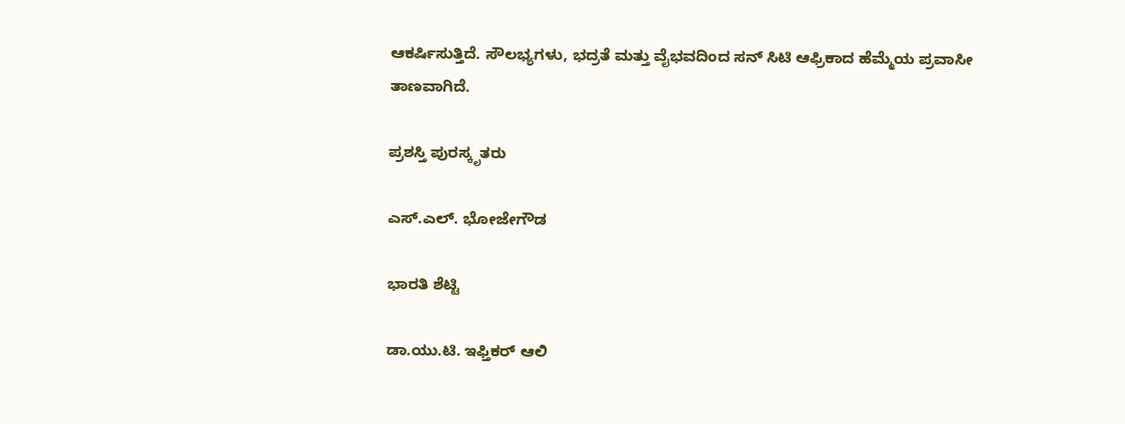ಆಕರ್ಷಿಸುತ್ತಿದೆ. ಸೌಲಭ್ಯಗಳು, ಭದ್ರತೆ ಮತ್ತು ವೈಭವದಿಂದ ಸನ್ ಸಿಟಿ ಆಫ್ರಿಕಾದ ಹೆಮ್ಮೆಯ ಪ್ರವಾಸೀ ತಾಣವಾಗಿದೆ.

ಪ್ರಶಸ್ತಿ ಪುರಸ್ಕೃತರು

ಎಸ್.ಎಲ್. ಭೋಜೇಗೌಡ

ಭಾರತಿ ಶೆಟ್ಟಿ

ಡಾ.ಯು.ಟಿ. ಇಫ್ತಿಕರ್ ಆಲಿ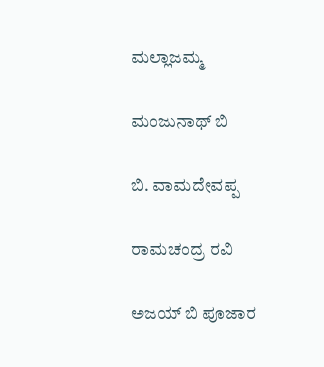ಮಲ್ಲಾಜಮ್ಮ

ಮಂಜುನಾಥ್ ಬಿ

ಬಿ. ವಾಮದೇವಪ್ಪ

ರಾಮಚಂದ್ರ ರವಿ

ಅಜಯ್ ಬಿ ಪೂಜಾರ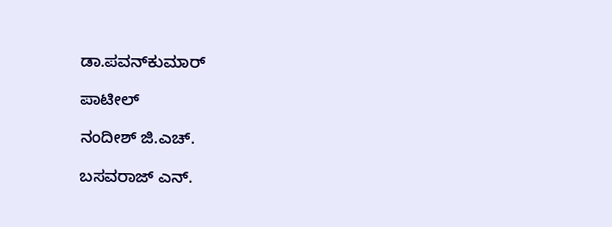ಡಾ.ಪವನ್‌ಕುಮಾರ್

ಪಾಟೀಲ್

ನಂದೀಶ್ ಜಿ.ಎಚ್.

ಬಸವರಾಜ್ ಎನ್.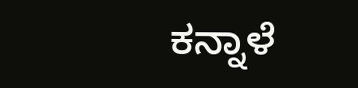ಕನ್ನಾಳೆ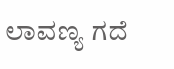ಲಾವಣ್ಯ ಗದೆ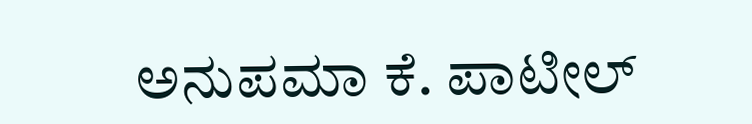ಅನುಪಮಾ ಕೆ. ಪಾಟೀಲ್